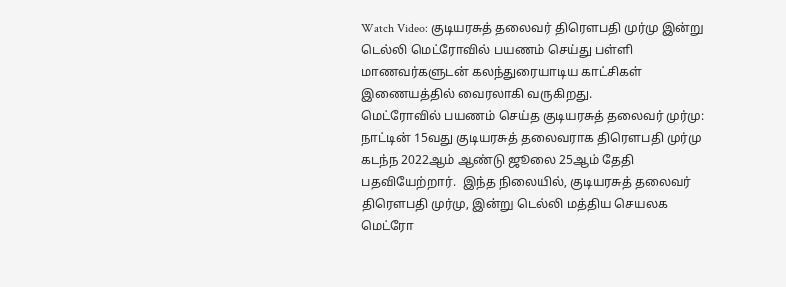Watch Video: குடியரசுத் தலைவர் திரௌபதி முர்மு இன்று டெல்லி மெட்ரோவில் பயணம் செய்து பள்ளி மாணவர்களுடன் கலந்துரையாடிய காட்சிகள் இணையத்தில் வைரலாகி வருகிறது.
மெட்ரோவில் பயணம் செய்த குடியரசுத் தலைவர் முர்மு:
நாட்டின் 15வது குடியரசுத் தலைவராக திரௌபதி முர்மு கடந்ந 2022ஆம் ஆண்டு ஜூலை 25ஆம் தேதி பதவியேற்றார்.  இந்த நிலையில், குடியரசுத் தலைவர் திரௌபதி முர்மு, இன்று டெல்லி மத்திய செயலக மெட்ரோ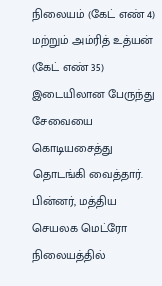நிலையம் (கேட் எண் 4) மற்றும் அம்ரித் உத்யன் (கேட் எண் 35) இடையிலான பேருந்து சேவையை கொடியசைத்து தொடங்கி வைத்தார்.
பின்னர், மத்திய செயலக மெட்ரோ நிலையத்தில்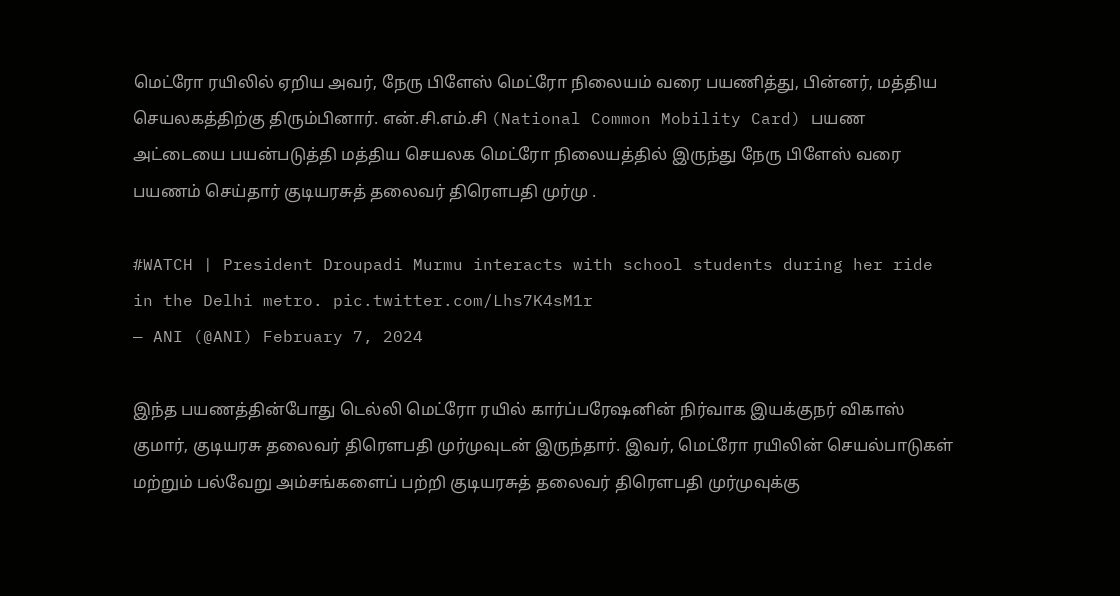மெட்ரோ ரயிலில் ஏறிய அவர், நேரு பிளேஸ் மெட்ரோ நிலையம் வரை பயணித்து, பின்னர், மத்திய செயலகத்திற்கு திரும்பினார். என்.சி.எம்.சி (National Common Mobility Card) பயண அட்டையை பயன்படுத்தி மத்திய செயலக மெட்ரோ நிலையத்தில் இருந்து நேரு பிளேஸ் வரை பயணம் செய்தார் குடியரசுத் தலைவர் திரௌபதி முர்மு .

#WATCH | President Droupadi Murmu interacts with school students during her ride in the Delhi metro. pic.twitter.com/Lhs7K4sM1r
— ANI (@ANI) February 7, 2024

இந்த பயணத்தின்போது டெல்லி மெட்ரோ ரயில் கார்ப்பரேஷனின் நிர்வாக இயக்குநர் விகாஸ் குமார், குடியரசு தலைவர் திரௌபதி முர்முவுடன் இருந்தார். இவர், மெட்ரோ ரயிலின் செயல்பாடுகள் மற்றும் பல்வேறு அம்சங்களைப் பற்றி குடியரசுத் தலைவர் திரௌபதி முர்முவுக்கு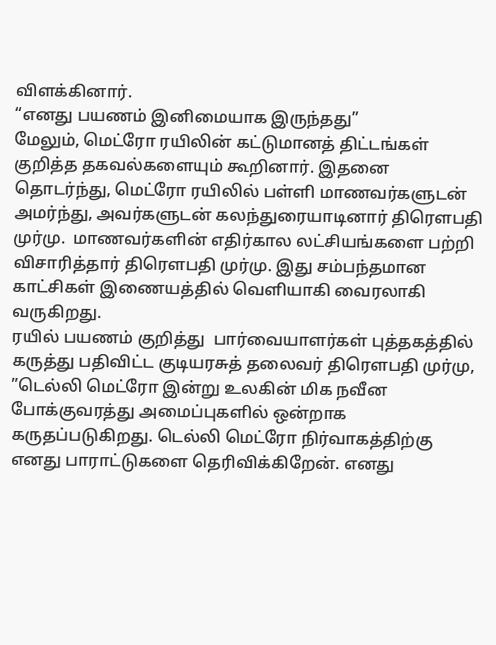விளக்கினார்.
“எனது பயணம் இனிமையாக இருந்தது”
மேலும், மெட்ரோ ரயிலின் கட்டுமானத் திட்டங்கள் குறித்த தகவல்களையும் கூறினார். இதனை தொடர்ந்து, மெட்ரோ ரயிலில் பள்ளி மாணவர்களுடன் அமர்ந்து, அவர்களுடன் கலந்துரையாடினார் திரௌபதி முர்மு.  மாணவர்களின் எதிர்கால லட்சியங்களை பற்றி விசாரித்தார் திரௌபதி முர்மு. இது சம்பந்தமான காட்சிகள் இணையத்தில் வெளியாகி வைரலாகி வருகிறது.
ரயில் பயணம் குறித்து  பார்வையாளர்கள் புத்தகத்தில் கருத்து பதிவிட்ட குடியரசுத் தலைவர் திரௌபதி முர்மு, ”டெல்லி மெட்ரோ இன்று உலகின் மிக நவீன போக்குவரத்து அமைப்புகளில் ஒன்றாக கருதப்படுகிறது. டெல்லி மெட்ரோ நிர்வாகத்திற்கு எனது பாராட்டுகளை தெரிவிக்கிறேன். எனது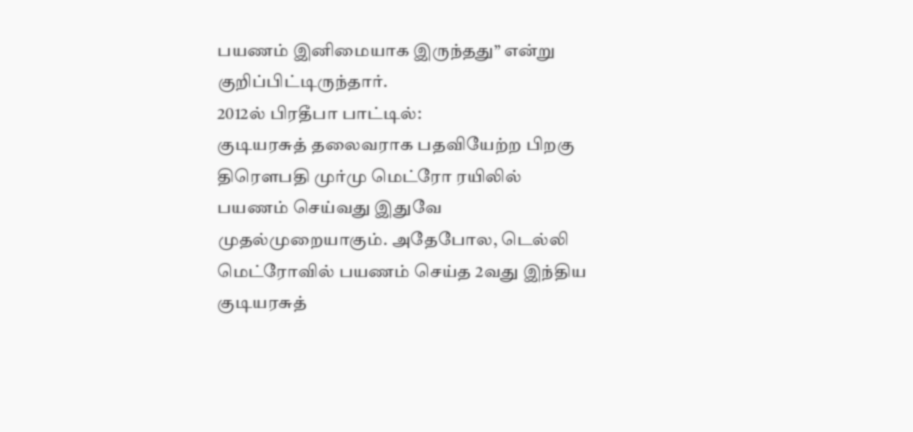பயணம் இனிமையாக இருந்தது” என்று குறிப்பிட்டிருந்தார்.
2012ல் பிரதீபா பாட்டில்:
குடியரசுத் தலைவராக பதவியேற்ற பிறகு திரௌபதி முர்மு மெட்ரோ ரயிலில் பயணம் செய்வது இதுவே முதல்முறையாகும். அதேபோல, டெல்லி மெட்ரோவில் பயணம் செய்த 2வது இந்திய குடியரசுத்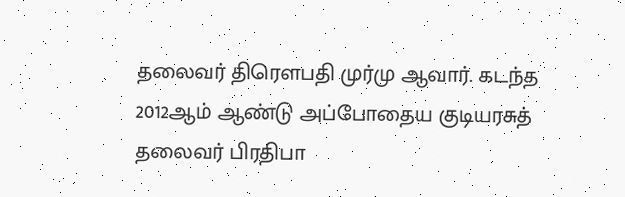தலைவர் திரௌபதி முர்மு ஆவார். கடந்த 2012ஆம் ஆண்டு அப்போதைய குடியரசுத்  தலைவர் பிரதிபா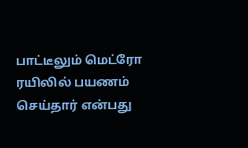பாட்டீலும் மெட்ரோ ரயிலில் பயணம் செய்தார் என்பது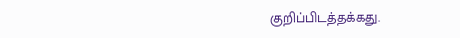குறிப்பிடத்தக்கது.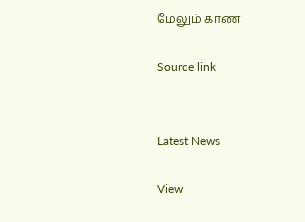மேலும் காண

Source link


Latest News

View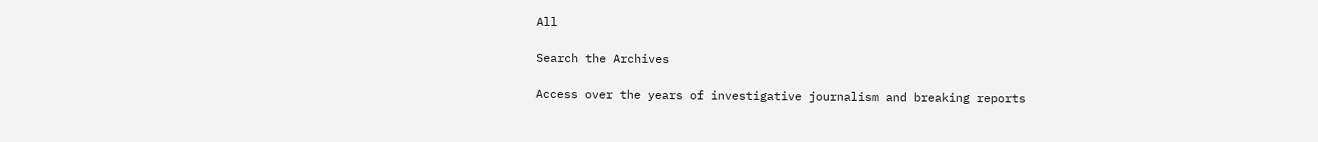All

Search the Archives

Access over the years of investigative journalism and breaking reports